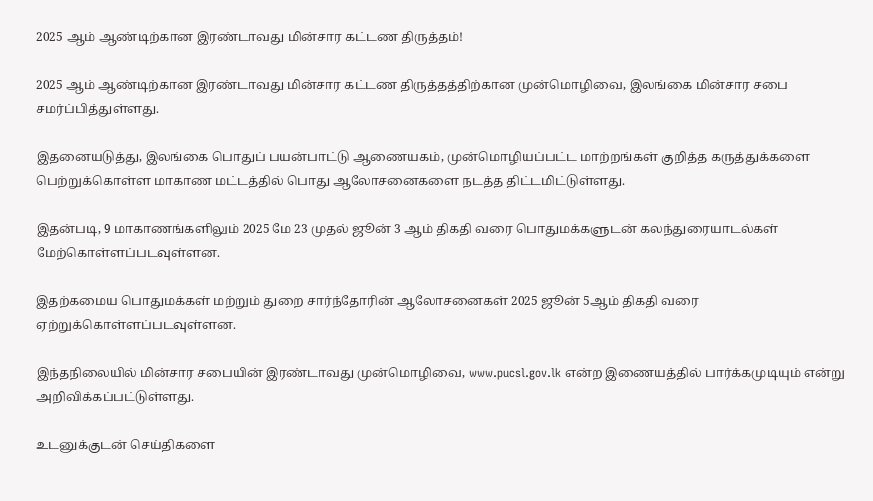2025 ஆம் ஆண்டிற்கான இரண்டாவது மின்சார கட்டண திருத்தம்!

2025 ஆம் ஆண்டிற்கான இரண்டாவது மின்சார கட்டண திருத்தத்திற்கான முன்மொழிவை, இலங்கை மின்சார சபை சமர்ப்பித்துள்ளது.

இதனையடுத்து, இலங்கை பொதுப் பயன்பாட்டு ஆணையகம், முன்மொழியப்பட்ட மாற்றங்கள் குறித்த கருத்துக்களை பெற்றுக்கொள்ள மாகாண மட்டத்தில் பொது ஆலோசனைகளை நடத்த திட்டமிட்டுள்ளது.

இதன்படி, 9 மாகாணங்களிலும் 2025 மே 23 முதல் ஜூன் 3 ஆம் திகதி வரை பொதுமக்களுடன் கலந்துரையாடல்கள் மேற்கொள்ளப்படவுள்ளன.

இதற்கமைய பொதுமக்கள் மற்றும் துறை சார்ந்தோரின் ஆலோசனைகள் 2025 ஜூன் 5ஆம் திகதி வரை ஏற்றுக்கொள்ளப்படவுள்ளன.

இந்தநிலையில் மின்சார சபையின் இரண்டாவது முன்மொழிவை, www.pucsl.gov.lk என்ற இணையத்தில் பார்க்கமுடியும் என்று அறிவிக்கப்பட்டுள்ளது.

உடனுக்குடன் செய்திகளை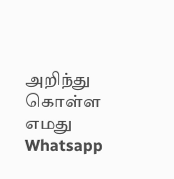அறிந்து கொள்ள எமது Whatsapp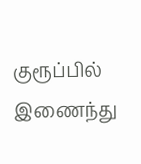குரூப்பில் இணைந்து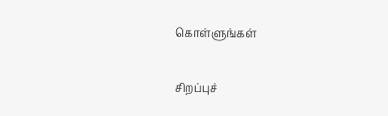கொள்ளுங்கள்

சிறப்புச்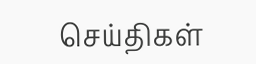செய்திகள்